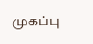முகப்பு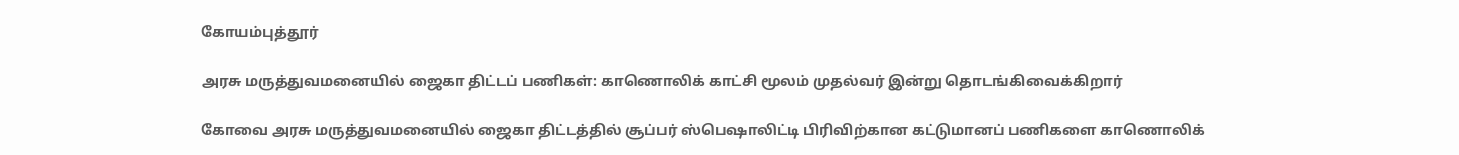கோயம்புத்தூர்

அரசு மருத்துவமனையில் ஜைகா திட்டப் பணிகள்: காணொலிக் காட்சி மூலம் முதல்வர் இன்று தொடங்கிவைக்கிறார்

கோவை அரசு மருத்துவமனையில் ஜைகா திட்டத்தில் சூப்பர் ஸ்பெஷாலிட்டி பிரிவிற்கான கட்டுமானப் பணிகளை காணொலிக்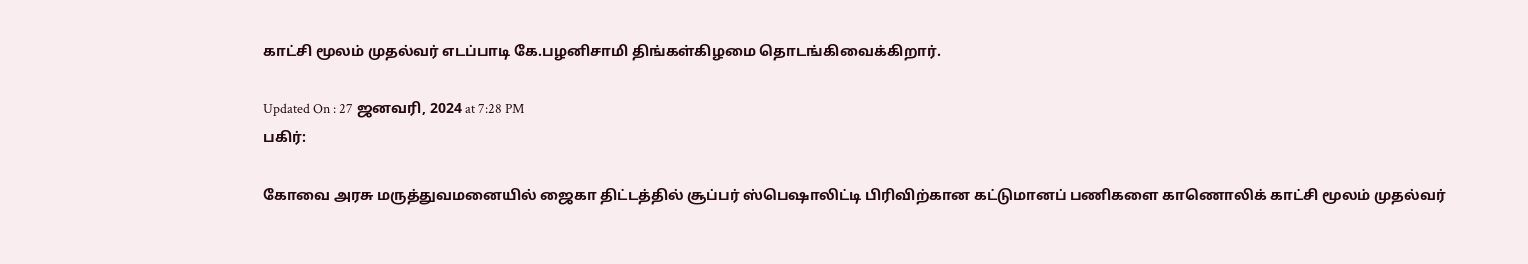காட்சி மூலம் முதல்வர் எடப்பாடி கே.பழனிசாமி திங்கள்கிழமை தொடங்கிவைக்கிறார்.

Updated On : 27 ஜனவரி, 2024 at 7:28 PM
பகிர்:

கோவை அரசு மருத்துவமனையில் ஜைகா திட்டத்தில் சூப்பர் ஸ்பெஷாலிட்டி பிரிவிற்கான கட்டுமானப் பணிகளை காணொலிக் காட்சி மூலம் முதல்வர்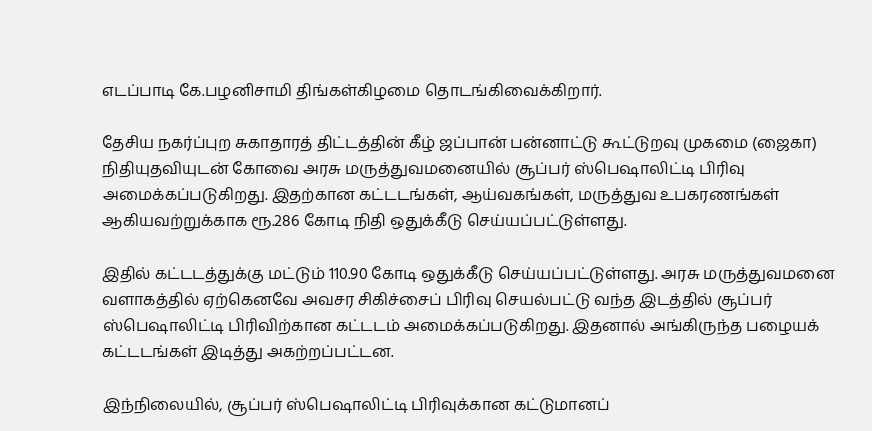எடப்பாடி கே.பழனிசாமி திங்கள்கிழமை தொடங்கிவைக்கிறார்.

தேசிய நகர்ப்புற சுகாதாரத் திட்டத்தின் கீழ் ஜப்பான் பன்னாட்டு கூட்டுறவு முகமை (ஜைகா) நிதியுதவியுடன் கோவை அரசு மருத்துவமனையில் சூப்பர் ஸ்பெஷாலிட்டி பிரிவு அமைக்கப்படுகிறது. இதற்கான கட்டடங்கள், ஆய்வகங்கள், மருத்துவ உபகரணங்கள் ஆகியவற்றுக்காக ரூ.286 கோடி நிதி ஒதுக்கீடு செய்யப்பட்டுள்ளது.

இதில் கட்டடத்துக்கு மட்டும் 110.90 கோடி ஒதுக்கீடு செய்யப்பட்டுள்ளது. அரசு மருத்துவமனை வளாகத்தில் ஏற்கெனவே அவசர சிகிச்சைப் பிரிவு செயல்பட்டு வந்த இடத்தில் சூப்பர் ஸ்பெஷாலிட்டி பிரிவிற்கான கட்டடம் அமைக்கப்படுகிறது. இதனால் அங்கிருந்த பழையக் கட்டடங்கள் இடித்து அகற்றப்பட்டன.

இந்நிலையில், சூப்பர் ஸ்பெஷாலிட்டி பிரிவுக்கான கட்டுமானப்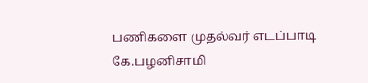பணிகளை முதல்வர் எடப்பாடி கே.பழனிசாமி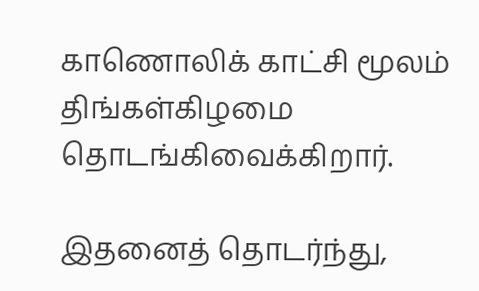காணொலிக் காட்சி மூலம் திங்கள்கிழமை தொடங்கிவைக்கிறார்.

இதனைத் தொடர்ந்து,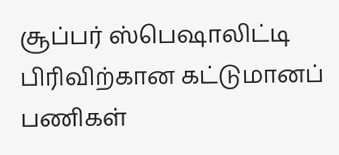சூப்பர் ஸ்பெஷாலிட்டி பிரிவிற்கான கட்டுமானப் பணிகள்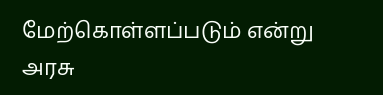மேற்கொள்ளப்படும் என்று அரசு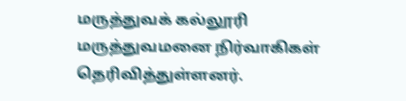மருத்துவக் கல்லூரி மருத்துவமனை நிர்வாகிகள் தெரிவித்துள்ளனர்.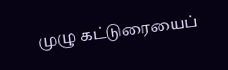முழு கட்டுரையைப்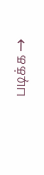படிக்க →